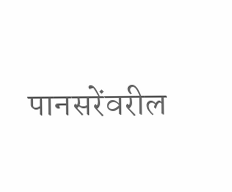पानसरेंवरील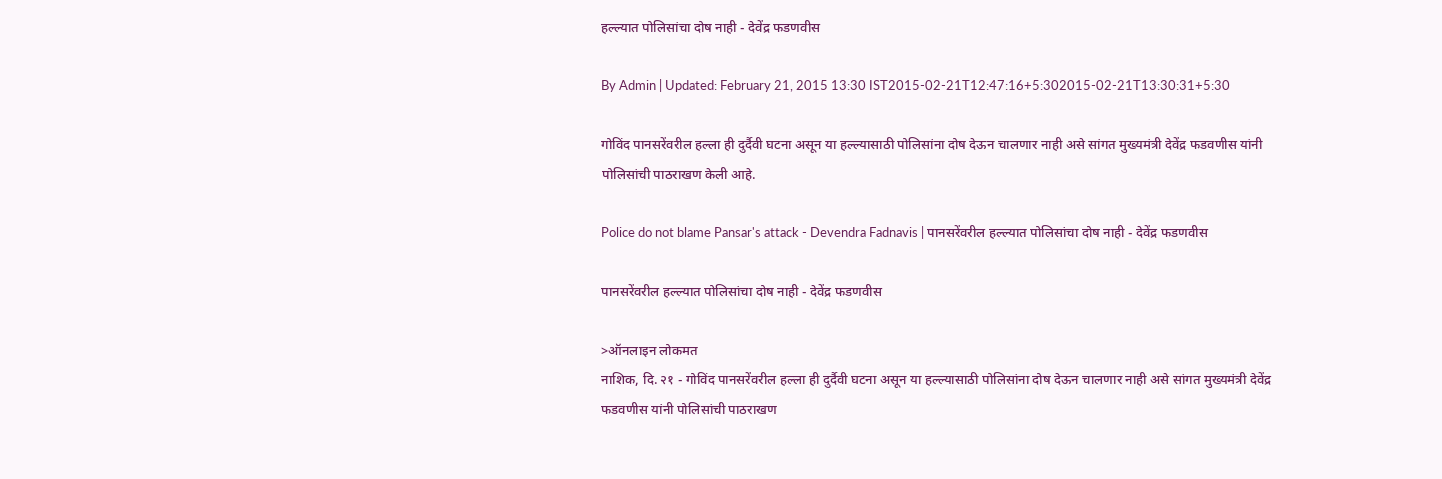हल्ल्यात पोलिसांचा दोष नाही - देवेंद्र फडणवीस

By Admin | Updated: February 21, 2015 13:30 IST2015-02-21T12:47:16+5:302015-02-21T13:30:31+5:30

गोविंद पानसरेंवरील हल्ला ही दुर्दैवी घटना असून या हल्ल्यासाठी पोलिसांना दोष देऊन चालणार नाही असे सांगत मुख्यमंत्री देवेंद्र फडवणीस यांनी पोलिसांची पाठराखण केली आहे.

Police do not blame Pansar's attack - Devendra Fadnavis | पानसरेंवरील हल्ल्यात पोलिसांचा दोष नाही - देवेंद्र फडणवीस

पानसरेंवरील हल्ल्यात पोलिसांचा दोष नाही - देवेंद्र फडणवीस

>ऑनलाइन लोकमत
नाशिक, दि. २१ - गोविंद पानसरेंवरील हल्ला ही दुर्दैवी घटना असून या हल्ल्यासाठी पोलिसांना दोष देऊन चालणार नाही असे सांगत मुख्यमंत्री देवेंद्र फडवणीस यांनी पोलिसांची पाठराखण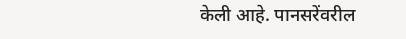केली आहे. पानसरेंवरील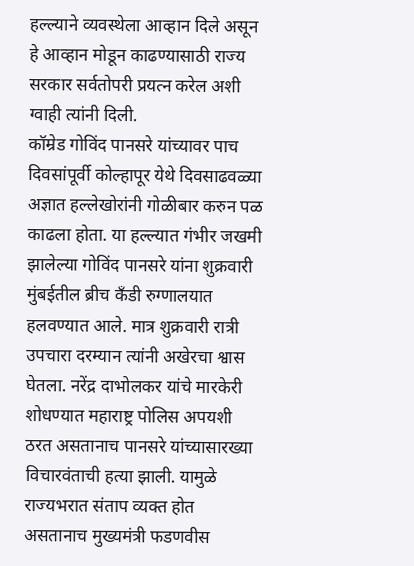हल्ल्याने व्यवस्थेला आव्हान दिले असून हे आव्हान मोडून काढण्यासाठी राज्य सरकार सर्वतोपरी प्रयत्न करेल अशी ग्वाही त्यांनी दिली.
कॉम्रेड गोविंद पानसरे यांच्यावर पाच दिवसांपूर्वी कोल्हापूर येथे दिवसाढवळ्या अज्ञात हल्लेखोरांनी गोळीबार करुन पळ काढला होता. या हल्ल्यात गंभीर जखमी झालेल्या गोविंद पानसरे यांना शुक्रवारी मुंबईतील ब्रीच कँडी रुग्णालयात हलवण्यात आले. मात्र शुक्रवारी रात्री उपचारा दरम्यान त्यांनी अखेरचा श्वास घेतला. नरेंद्र दाभोलकर यांचे मारकेरी शोधण्यात महाराष्ट्र पोलिस अपयशी ठरत असतानाच पानसरे यांच्यासारख्या विचारवंताची हत्या झाली. यामुळे राज्यभरात संताप व्यक्त होत असतानाच मुख्यमंत्री फडणवीस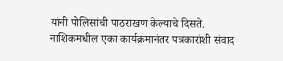यांनी पोलिसांची पाठराखण केल्याचे दिसते.
नाशिकमधील एका कार्यक्रमानंतर पत्रकारांशी संवाद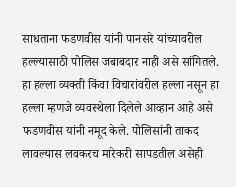साधताना फडणवीस यांनी पानसरे यांच्यावरील हल्ल्यासाठी पोलिस जबाबदार नाही असे सांगितले. हा हल्ला व्यक्ती किंवा विचारांवरील हल्ला नसून हा हल्ला म्हणजे व्यवस्थेला दिलेले आव्हान आहे असे फडणवीस यांनी नमूद केले. पोलिसांनी ताकद लावल्यास लवकरच मारेकरी सापडतील असेही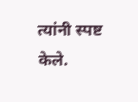त्यांनी स्पष्ट केले.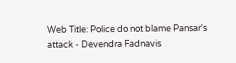Web Title: Police do not blame Pansar's attack - Devendra Fadnavis